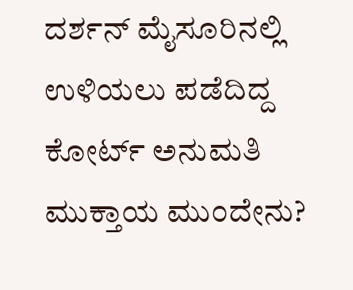ದರ್ಶನ್ ಮೈಸೂರಿನಲ್ಲಿ ಉಳಿಯಲು ಪಡೆದಿದ್ದ ಕೋರ್ಟ್ ಅನುಮತಿ ಮುಕ್ತಾಯ ಮುಂದೇನು?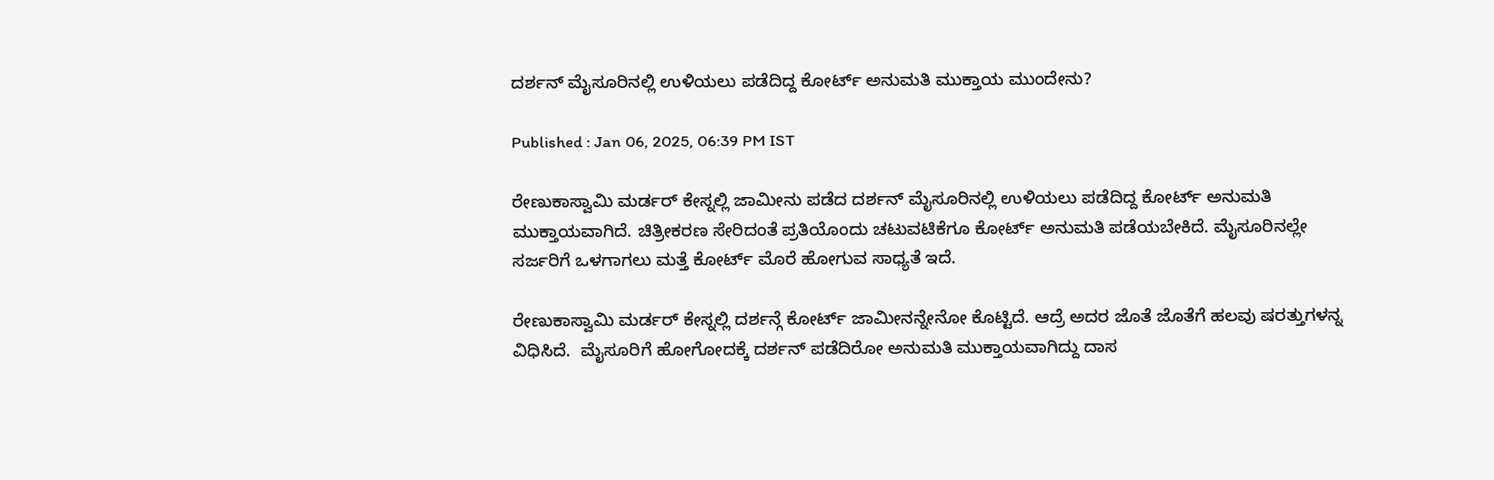ದರ್ಶನ್ ಮೈಸೂರಿನಲ್ಲಿ ಉಳಿಯಲು ಪಡೆದಿದ್ದ ಕೋರ್ಟ್ ಅನುಮತಿ ಮುಕ್ತಾಯ ಮುಂದೇನು?

Published : Jan 06, 2025, 06:39 PM IST

ರೇಣುಕಾಸ್ವಾಮಿ ಮರ್ಡರ್ ಕೇಸ್ನಲ್ಲಿ ಜಾಮೀನು ಪಡೆದ ದರ್ಶನ್ ಮೈಸೂರಿನಲ್ಲಿ ಉಳಿಯಲು ಪಡೆದಿದ್ದ ಕೋರ್ಟ್ ಅನುಮತಿ ಮುಕ್ತಾಯವಾಗಿದೆ. ಚಿತ್ರೀಕರಣ ಸೇರಿದಂತೆ ಪ್ರತಿಯೊಂದು ಚಟುವಟಿಕೆಗೂ ಕೋರ್ಟ್ ಅನುಮತಿ ಪಡೆಯಬೇಕಿದೆ. ಮೈಸೂರಿನಲ್ಲೇ ಸರ್ಜರಿಗೆ ಒಳಗಾಗಲು ಮತ್ತೆ ಕೋರ್ಟ್ ಮೊರೆ ಹೋಗುವ ಸಾಧ್ಯತೆ ಇದೆ.

ರೇಣುಕಾಸ್ವಾಮಿ ಮರ್ಡರ್ ಕೇಸ್ನಲ್ಲಿ ದರ್ಶನ್ಗೆ ಕೋರ್ಟ್ ಜಾಮೀನನ್ನೇನೋ ಕೊಟ್ಟಿದೆ. ಆದ್ರೆ ಅದರ ಜೊತೆ ಜೊತೆಗೆ ಹಲವು ಷರತ್ತುಗಳನ್ನ ವಿಧಿಸಿದೆ.  ಮೈಸೂರಿಗೆ ಹೋಗೋದಕ್ಕೆ ದರ್ಶನ್ ಪಡೆದಿರೋ ಅನುಮತಿ ಮುಕ್ತಾಯವಾಗಿದ್ದು ದಾಸ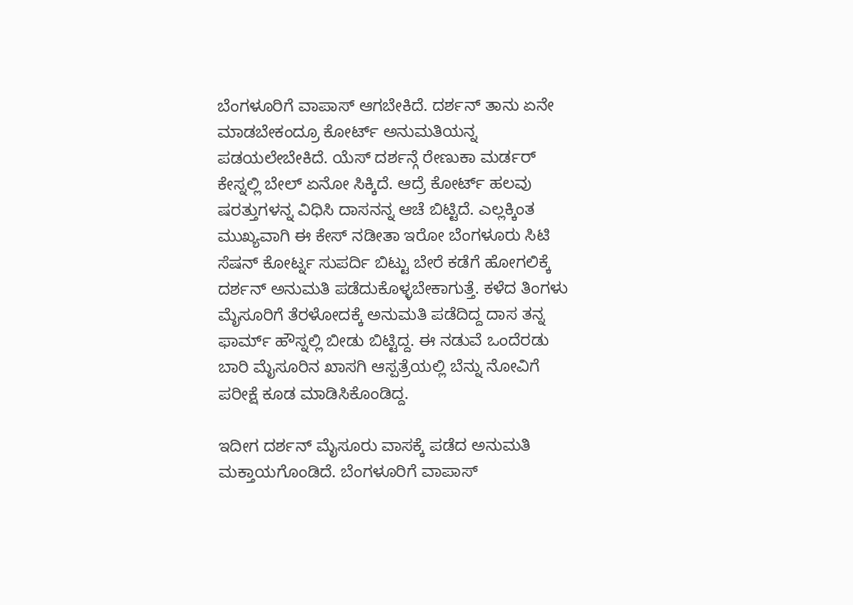ಬೆಂಗಳೂರಿಗೆ ವಾಪಾಸ್ ಆಗಬೇಕಿದೆ. ದರ್ಶನ್ ತಾನು ಏನೇ ಮಾಡಬೇಕಂದ್ರೂ ಕೋರ್ಟ್ ಅನುಮತಿಯನ್ನ ಪಡಯಲೇಬೇಕಿದೆ. ಯೆಸ್ ದರ್ಶನ್ಗೆ ರೇಣುಕಾ ಮರ್ಡರ್ ಕೇಸ್ನಲ್ಲಿ ಬೇಲ್ ಏನೋ ಸಿಕ್ಕಿದೆ. ಆದ್ರೆ ಕೋರ್ಟ್ ಹಲವು ಷರತ್ತುಗಳನ್ನ ವಿಧಿಸಿ ದಾಸನನ್ನ ಆಚೆ ಬಿಟ್ಟಿದೆ. ಎಲ್ಲಕ್ಕಿಂತ ಮುಖ್ಯವಾಗಿ ಈ ಕೇಸ್ ನಡೀತಾ ಇರೋ ಬೆಂಗಳೂರು ಸಿಟಿ ಸೆಷನ್ ಕೋರ್ಟ್ನ ಸುಪರ್ದಿ ಬಿಟ್ಟು ಬೇರೆ ಕಡೆಗೆ ಹೋಗಲಿಕ್ಕೆ ದರ್ಶನ್ ಅನುಮತಿ ಪಡೆದುಕೊಳ್ಳಬೇಕಾಗುತ್ತೆ. ಕಳೆದ ತಿಂಗಳು ಮೈಸೂರಿಗೆ ತೆರಳೋದಕ್ಕೆ ಅನುಮತಿ ಪಡೆದಿದ್ದ ದಾಸ ತನ್ನ ಫಾರ್ಮ್ ಹೌಸ್ನಲ್ಲಿ ಬೀಡು ಬಿಟ್ಟಿದ್ದ. ಈ ನಡುವೆ ಒಂದೆರಡು ಬಾರಿ ಮೈಸೂರಿನ ಖಾಸಗಿ ಆಸ್ಪತ್ರೆಯಲ್ಲಿ ಬೆನ್ನು ನೋವಿಗೆ ಪರೀಕ್ಷೆ ಕೂಡ ಮಾಡಿಸಿಕೊಂಡಿದ್ದ.

ಇದೀಗ ದರ್ಶನ್ ಮೈಸೂರು ವಾಸಕ್ಕೆ ಪಡೆದ ಅನುಮತಿ ಮಕ್ತಾಯಗೊಂಡಿದೆ. ಬೆಂಗಳೂರಿಗೆ ವಾಪಾಸ್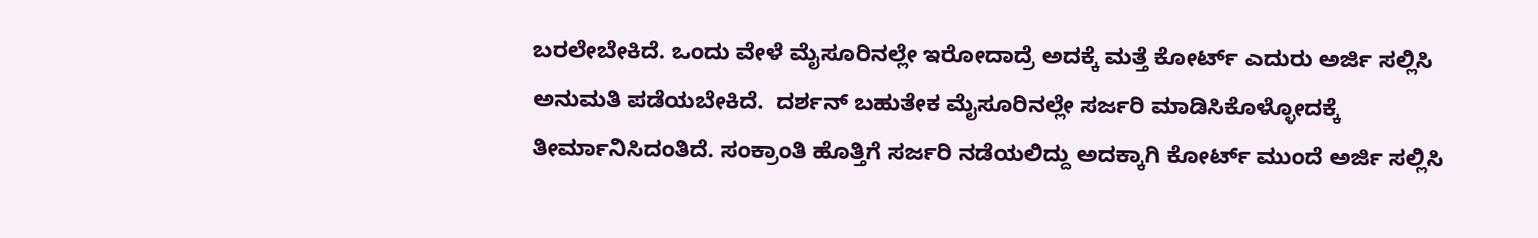ಬರಲೇಬೇಕಿದೆ. ಒಂದು ವೇಳೆ ಮೈಸೂರಿನಲ್ಲೇ ಇರೋದಾದ್ರೆ ಅದಕ್ಕೆ ಮತ್ತೆ ಕೋರ್ಟ್ ಎದುರು ಅರ್ಜಿ ಸಲ್ಲಿಸಿ ಅನುಮತಿ ಪಡೆಯಬೇಕಿದೆ.  ದರ್ಶನ್ ಬಹುತೇಕ ಮೈಸೂರಿನಲ್ಲೇ ಸರ್ಜರಿ ಮಾಡಿಸಿಕೊಳ್ಳೋದಕ್ಕೆ ತೀರ್ಮಾನಿಸಿದಂತಿದೆ. ಸಂಕ್ರಾಂತಿ ಹೊತ್ತಿಗೆ ಸರ್ಜರಿ ನಡೆಯಲಿದ್ದು ಅದಕ್ಕಾಗಿ ಕೋರ್ಟ್ ಮುಂದೆ ಅರ್ಜಿ ಸಲ್ಲಿಸಿ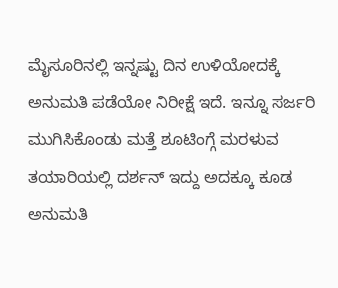ಮೈಸೂರಿನಲ್ಲಿ ಇನ್ನಷ್ಟು ದಿನ ಉಳಿಯೋದಕ್ಕೆ ಅನುಮತಿ ಪಡೆಯೋ ನಿರೀಕ್ಷೆ ಇದೆ. ಇನ್ನೂ ಸರ್ಜರಿ ಮುಗಿಸಿಕೊಂಡು ಮತ್ತೆ ಶೂಟಿಂಗ್ಗೆ ಮರಳುವ ತಯಾರಿಯಲ್ಲಿ ದರ್ಶನ್ ಇದ್ದು ಅದಕ್ಕೂ ಕೂಡ ಅನುಮತಿ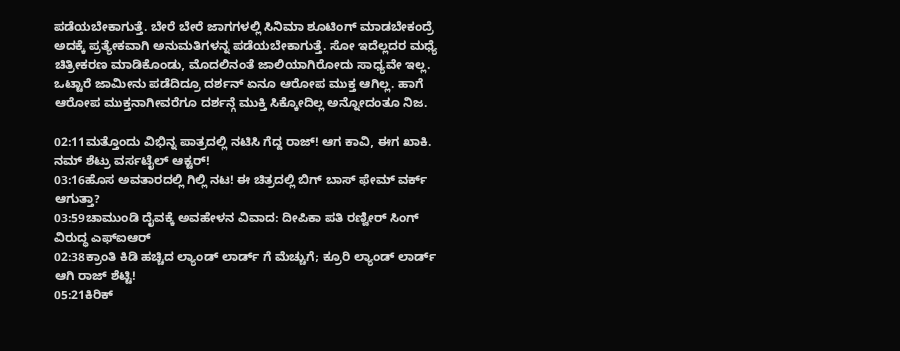ಪಡೆಯಬೇಕಾಗುತ್ತೆ. ಬೇರೆ ಬೇರೆ ಜಾಗಗಳಲ್ಲಿ ಸಿನಿಮಾ ಶೂಟಿಂಗ್ ಮಾಡಬೇಕಂದ್ರೆ ಅದಕ್ಕೆ ಪ್ರತ್ಯೇಕವಾಗಿ ಅನುಮತಿಗಳನ್ನ ಪಡೆಯಬೇಕಾಗುತ್ತೆ. ಸೋ ಇದೆಲ್ಲದರ ಮಧ್ಯೆ ಚಿತ್ರೀಕರಣ ಮಾಡಿಕೊಂಡು, ಮೊದಲಿನಂತೆ ಜಾಲಿಯಾಗಿರೋದು ಸಾಧ್ಯವೇ ಇಲ್ಲ. ಒಟ್ಟಾರೆ ಜಾಮೀನು ಪಡೆದಿದ್ರೂ ದರ್ಶನ್ ಏನೂ ಆರೋಪ ಮುಕ್ತ ಆಗಿಲ್ಲ. ಹಾಗೆ ಆರೋಪ ಮುಕ್ತನಾಗೀವರೆಗೂ ದರ್ಶನ್ಗೆ ಮುಕ್ತಿ ಸಿಕ್ಕೋದಿಲ್ಲ ಅನ್ನೋದಂತೂ ನಿಜ.

02:11ಮತ್ತೊಂದು ವಿಭಿನ್ನ ಪಾತ್ರದಲ್ಲಿ ನಟಿಸಿ ಗೆದ್ದ ರಾಜ್! ಆಗ ಕಾವಿ, ಈಗ ಖಾಕಿ. ನಮ್ ಶೆಟ್ರು ವರ್ಸಟೈಲ್ ಆಕ್ಟರ್!
03:16ಹೊಸ ಅವತಾರದಲ್ಲಿ ಗಿಲ್ಲಿ ನಟ! ಈ ಚಿತ್ರದಲ್ಲಿ ಬಿಗ್ ಬಾಸ್ ಫೇಮ್ ವರ್ಕ್ ಆಗುತ್ತಾ?
03:59ಚಾಮುಂಡಿ ದೈವಕ್ಕೆ ಅವಹೇಳನ ವಿವಾದ: ದೀಪಿಕಾ ಪತಿ ರಣ್ವೀರ್ ಸಿಂಗ್ ವಿರುದ್ಧ ಎಫ್‌ಐಆರ್
02:38ಕ್ರಾಂತಿ ಕಿಡಿ ಹಚ್ಚಿದ ಲ್ಯಾಂಡ್ ಲಾರ್ಡ್ ಗೆ ಮೆಚ್ಚುಗೆ; ಕ್ರೂರಿ ಲ್ಯಾಂಡ್ ಲಾರ್ಡ್ ಆಗಿ ರಾಜ್ ಶೆಟ್ಟಿ!
05:21ಕಿರಿಕ್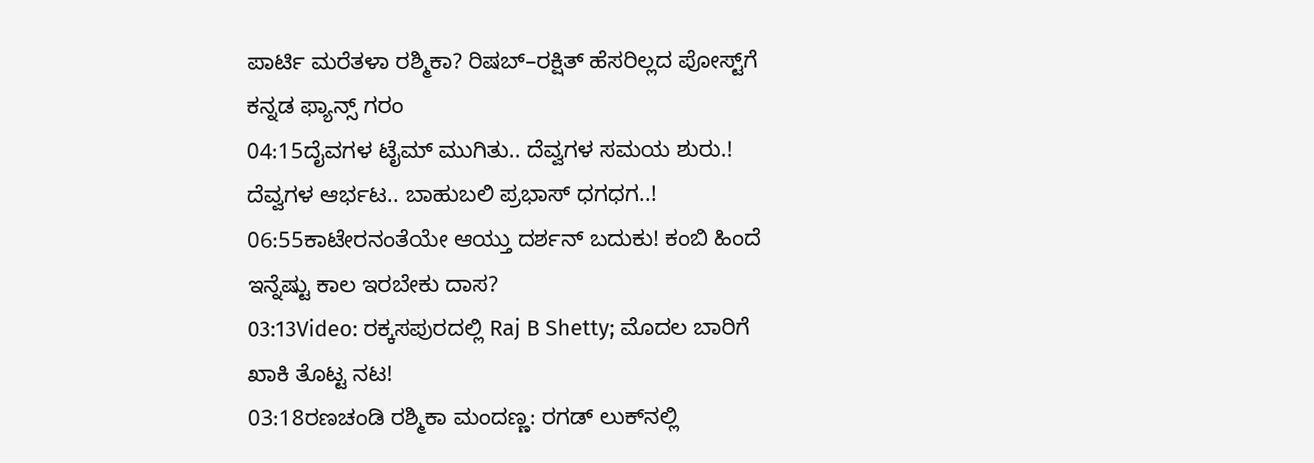ಪಾರ್ಟಿ ಮರೆತಳಾ ರಶ್ಮಿಕಾ? ರಿಷಬ್–ರಕ್ಷಿತ್ ಹೆಸರಿಲ್ಲದ ಪೋಸ್ಟ್‌ಗೆ ಕನ್ನಡ ಫ್ಯಾನ್ಸ್ ಗರಂ
04:15ದೈವಗಳ ಟೈಮ್ ಮುಗಿತು.. ದೆವ್ವಗಳ ಸಮಯ ಶುರು.! ದೆವ್ವಗಳ ಆರ್ಭಟ.. ಬಾಹುಬಲಿ ಪ್ರಭಾಸ್ ಧಗಧಗ..!
06:55ಕಾಟೇರನಂತೆಯೇ ಆಯ್ತು ದರ್ಶನ್ ಬದುಕು! ಕಂಬಿ ಹಿಂದೆ ಇನ್ನೆಷ್ಟು ಕಾಲ ಇರಬೇಕು ದಾಸ?
03:13Video: ರಕ್ಕಸಪುರದಲ್ಲಿ Raj B Shetty; ಮೊದಲ ಬಾರಿಗೆ ಖಾಕಿ ತೊಟ್ಟ ನಟ!
03:18ರಣಚಂಡಿ ರಶ್ಮಿಕಾ ಮಂದಣ್ಣ: ರಗಡ್‌ ಲುಕ್‌ನಲ್ಲಿ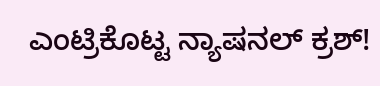ಎಂಟ್ರಿಕೊಟ್ಟ ನ್ಯಾಷನಲ್‌ ಕ್ರಶ್‌!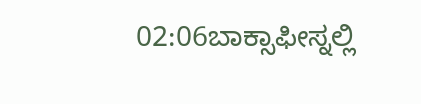02:06ಬಾಕ್ಸಾಫೀಸ್ನಲ್ಲಿ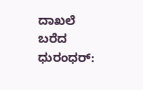ದಾಖಲೆ ಬರೆದ ಧುರಂಧರ್: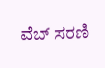ವೆಬ್ ಸರಣಿ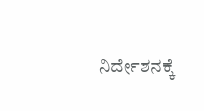ನಿರ್ದೇಶನಕ್ಕೆ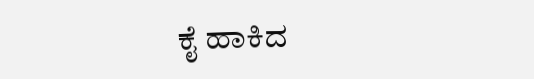ಕೈ ಹಾಕಿದ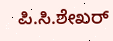ಪಿ.ಸಿ.ಶೇಖರ್